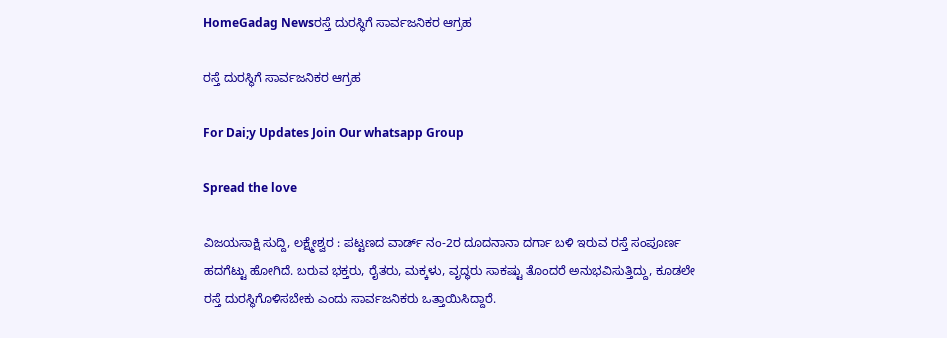HomeGadag Newsರಸ್ತೆ ದುರಸ್ಥಿಗೆ ಸಾರ್ವಜನಿಕರ ಆಗ್ರಹ

ರಸ್ತೆ ದುರಸ್ಥಿಗೆ ಸಾರ್ವಜನಿಕರ ಆಗ್ರಹ

For Dai;y Updates Join Our whatsapp Group

Spread the love

ವಿಜಯಸಾಕ್ಷಿ ಸುದ್ದಿ, ಲಕ್ಷ್ಮೇಶ್ವರ : ಪಟ್ಟಣದ ವಾರ್ಡ್ ನಂ-2ರ ದೂದನಾನಾ ದರ್ಗಾ ಬಳಿ ಇರುವ ರಸ್ತೆ ಸಂಪೂರ್ಣ ಹದಗೆಟ್ಟು ಹೋಗಿದೆ. ಬರುವ ಭಕ್ತರು, ರೈತರು, ಮಕ್ಕಳು, ವೃದ್ಧರು ಸಾಕಷ್ಟು ತೊಂದರೆ ಅನುಭವಿಸುತ್ತಿದ್ದು, ಕೂಡಲೇ ರಸ್ತೆ ದುರಸ್ಥಿಗೊಳಿಸಬೇಕು ಎಂದು ಸಾರ್ವಜನಿಕರು ಒತ್ತಾಯಿಸಿದ್ದಾರೆ.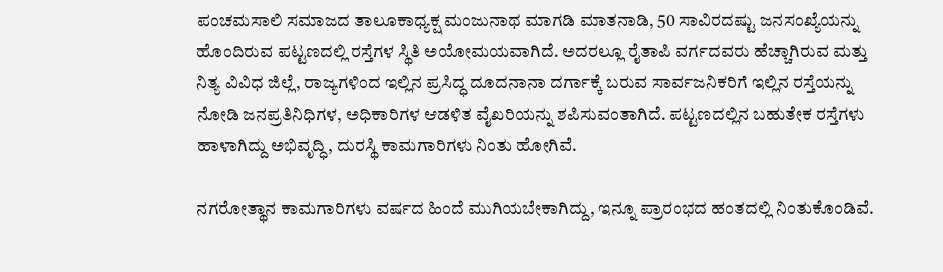ಪಂಚಮಸಾಲಿ ಸಮಾಜದ ತಾಲೂಕಾಧ್ಯಕ್ಷ ಮಂಜುನಾಥ ಮಾಗಡಿ ಮಾತನಾಡಿ, 50 ಸಾವಿರದಷ್ಟು ಜನಸಂಖ್ಯೆಯನ್ನು ಹೊಂದಿರುವ ಪಟ್ಟಣದಲ್ಲಿ ರಸ್ತೆಗಳ ಸ್ಥಿತಿ ಅಯೋಮಯವಾಗಿದೆ. ಅದರಲ್ಲೂ ರೈತಾಪಿ ವರ್ಗದವರು ಹೆಚ್ಚಾಗಿರುವ ಮತ್ತು ನಿತ್ಯ ವಿವಿಧ ಜಿಲ್ಲೆ, ರಾಜ್ಯಗಳಿಂದ ಇಲ್ಲಿನ ಪ್ರಸಿದ್ಧ ದೂದನಾನಾ ದರ್ಗಾಕ್ಕೆ ಬರುವ ಸಾರ್ವಜನಿಕರಿಗೆ ಇಲ್ಲಿನ ರಸ್ತೆಯನ್ನು ನೋಡಿ ಜನಪ್ರತಿನಿಧಿಗಳ, ಅಧಿಕಾರಿಗಳ ಆಡಳಿತ ವೈಖರಿಯನ್ನು ಶಪಿಸುವಂತಾಗಿದೆ. ಪಟ್ಟಣದಲ್ಲಿನ ಬಹುತೇಕ ರಸ್ತೆಗಳು ಹಾಳಾಗಿದ್ದು ಅಭಿವೃದ್ಧಿ, ದುರಸ್ಥಿ ಕಾಮಗಾರಿಗಳು ನಿಂತು ಹೋಗಿವೆ.

ನಗರೋತ್ಥಾನ ಕಾಮಗಾರಿಗಳು ವರ್ಷದ ಹಿಂದೆ ಮುಗಿಯಬೇಕಾಗಿದ್ದು, ಇನ್ನೂ ಪ್ರಾರಂಭದ ಹಂತದಲ್ಲಿ ನಿಂತುಕೊಂಡಿವೆ.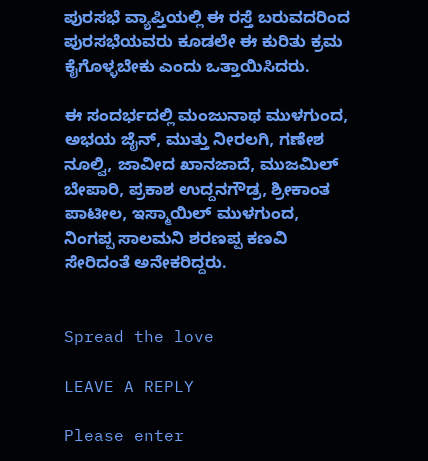ಪುರಸಭೆ ವ್ಯಾಪ್ತಿಯಲ್ಲಿ ಈ ರಸ್ತೆ ಬರುವದರಿಂದ ಪುರಸಭೆಯವರು ಕೂಡಲೇ ಈ ಕುರಿತು ಕ್ರಮ ಕೈಗೊಳ್ಳಬೇಕು ಎಂದು ಒತ್ತಾಯಿಸಿದರು.

ಈ ಸಂದರ್ಭದಲ್ಲಿ ಮಂಜುನಾಥ ಮುಳಗುಂದ, ಅಭಯ ಜೈನ್, ಮುತ್ತು ನೀರಲಗಿ, ಗಣೇಶ ನೂಲ್ವಿ, ಜಾವೀದ ಖಾನಜಾದೆ, ಮುಜಮಿಲ್ ಬೇಪಾರಿ, ಪ್ರಕಾಶ ಉದ್ದನಗೌಡ್ರ, ಶ್ರೀಕಾಂತ ಪಾಟೀಲ, ಇಸ್ಮಾಯಿಲ್ ಮುಳಗುಂದ, ನಿಂಗಪ್ಪ ಸಾಲಮನಿ ಶರಣಪ್ಪ ಕಣವಿ ಸೇರಿದಂತೆ ಅನೇಕರಿದ್ದರು.


Spread the love

LEAVE A REPLY

Please enter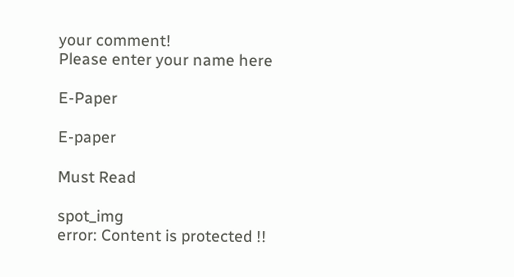your comment!
Please enter your name here

E-Paper

E-paper

Must Read

spot_img
error: Content is protected !!